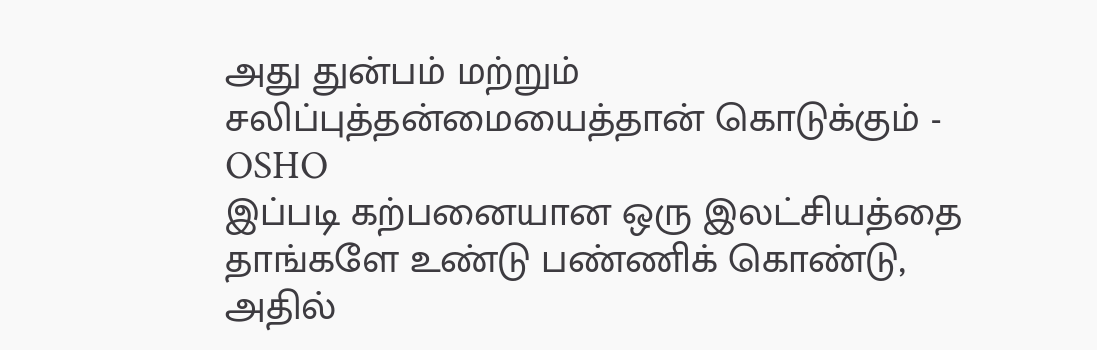அது துன்பம் மற்றும் சலிப்புத்தன்மையைத்தான் கொடுக்கும் - OSHO
இப்படி கற்பனையான ஒரு இலட்சியத்தை தாங்களே உண்டு பண்ணிக் கொண்டு, அதில்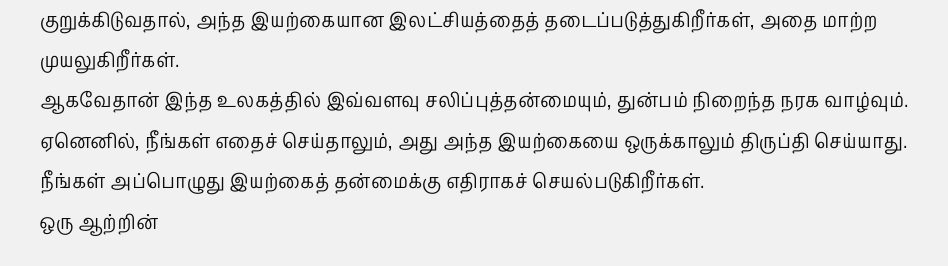குறுக்கிடுவதால், அந்த இயற்கையான இலட்சியத்தைத் தடைப்படுத்துகிறீர்கள், அதை மாற்ற முயலுகிறீர்கள்.
ஆகவேதான் இந்த உலகத்தில் இவ்வளவு சலிப்புத்தன்மையும், துன்பம் நிறைந்த நரக வாழ்வும்.
ஏனெனில், நீங்கள் எதைச் செய்தாலும், அது அந்த இயற்கையை ஒருக்காலும் திருப்தி செய்யாது.
நீங்கள் அப்பொழுது இயற்கைத் தன்மைக்கு எதிராகச் செயல்படுகிறீர்கள்.
ஒரு ஆற்றின்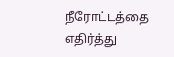நீரோட்டத்தை எதிர்த்து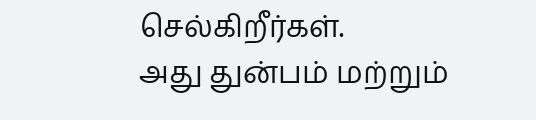செல்கிறீர்கள்.
அது துன்பம் மற்றும்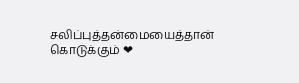சலிப்புத்தன்மையைத்தான் கொடுக்கும் ❤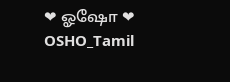❤ ஓஷோ ❤
OSHO_Tamil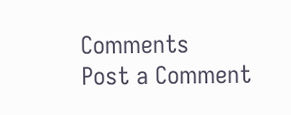Comments
Post a Comment